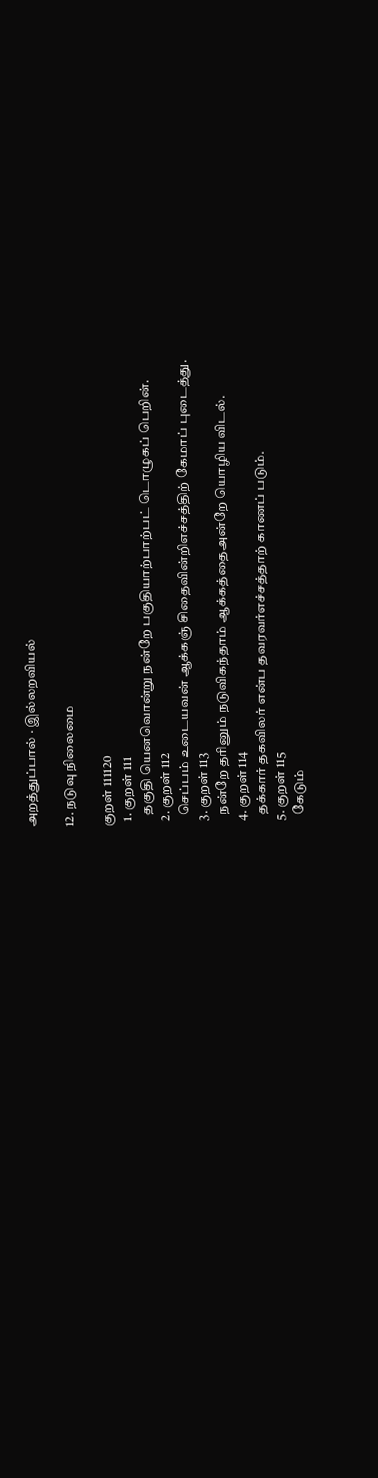அறத்துப்பால் · இல்லறவியல்

12. நடுவு நிலைமை

குறள் 111120
  1. குறள் 111
    தகுதி யெனவொன்று நன்றே பகுதியாற்பாற்பட் டொழுகப் பெறின்.
  2. குறள் 112
    செப்பம் உடையவன் ஆக்கஞ் சிதைவின்றிஎச்சத்திற் கேமாப் புடைத்து.
  3. குறள் 113
    நன்றே தரினும் நடுவிகந்தாம் ஆக்கத்தைஅன்றே யொழிய விடல்.
  4. குறள் 114
    தக்கார் தகவிலர் என்ப தவரவர்எச்சத்தாற் காணப் படும்.
  5. குறள் 115
    கேடும்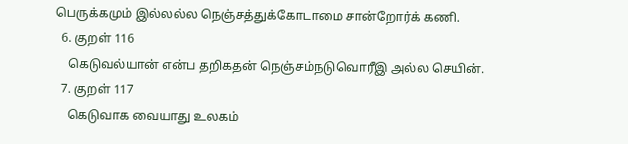பெருக்கமும் இல்லல்ல நெஞ்சத்துக்கோடாமை சான்றோர்க் கணி.
  6. குறள் 116
    கெடுவல்யான் என்ப தறிகதன் நெஞ்சம்நடுவொரீஇ அல்ல செயின்.
  7. குறள் 117
    கெடுவாக வையாது உலகம்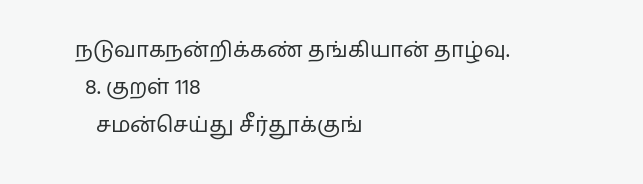நடுவாகநன்றிக்கண் தங்கியான் தாழ்வு.
  8. குறள் 118
    சமன்செய்து சீர்தூக்குங்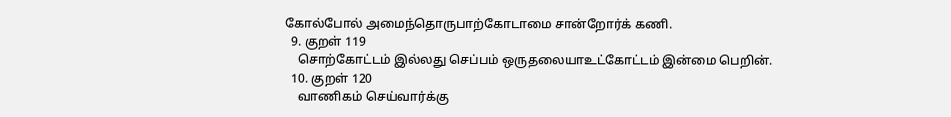கோல்போல் அமைந்தொருபாற்கோடாமை சான்றோர்க் கணி.
  9. குறள் 119
    சொற்கோட்டம் இல்லது செப்பம் ஒருதலையாஉட்கோட்டம் இன்மை பெறின்.
  10. குறள் 120
    வாணிகம் செய்வார்க்கு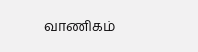வாணிகம்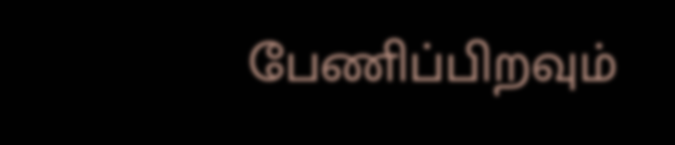பேணிப்பிறவும்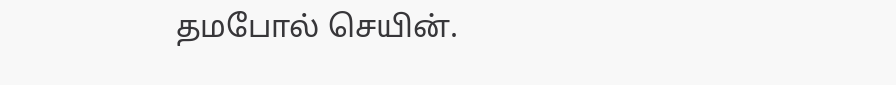தமபோல் செயின்.